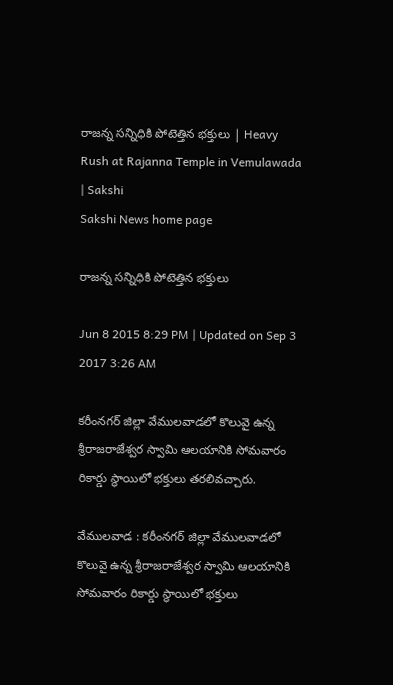రాజన్న సన్నిధికి పోటెత్తిన భక్తులు | Heavy Rush at Rajanna Temple in Vemulawada | Sakshi
Sakshi News home page

రాజన్న సన్నిధికి పోటెత్తిన భక్తులు

Jun 8 2015 8:29 PM | Updated on Sep 3 2017 3:26 AM

కరీంనగర్ జిల్లా వేములవాడలో కొలువై ఉన్న శ్రీరాజరాజేశ్వర స్వామి ఆలయానికి సోమవారం రికార్డు స్థాయిలో భక్తులు తరలివచ్చారు.

వేములవాడ : కరీంనగర్ జిల్లా వేములవాడలో కొలువై ఉన్న శ్రీరాజరాజేశ్వర స్వామి ఆలయానికి సోమవారం రికార్డు స్థాయిలో భక్తులు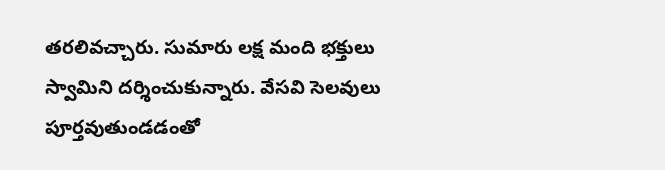తరలివచ్చారు. సుమారు లక్ష మంది భక్తులు స్వామిని దర్శించుకున్నారు. వేసవి సెలవులు పూర్తవుతుండడంతో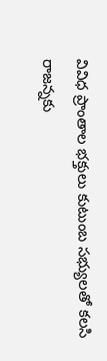వివిధ ప్రాంతాల భక్తులు కుటుంబ సభ్యులతో కలసి రాజన్నకు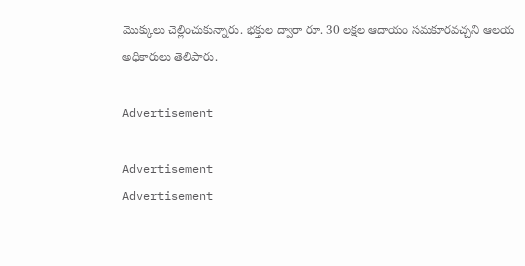మొక్కులు చెల్లించుకున్నారు. భక్తుల ద్వారా రూ. 30 లక్షల ఆదాయం సమకూరవచ్చని ఆలయ అధికారులు తెలిపారు.

Advertisement

Advertisement
Advertisement